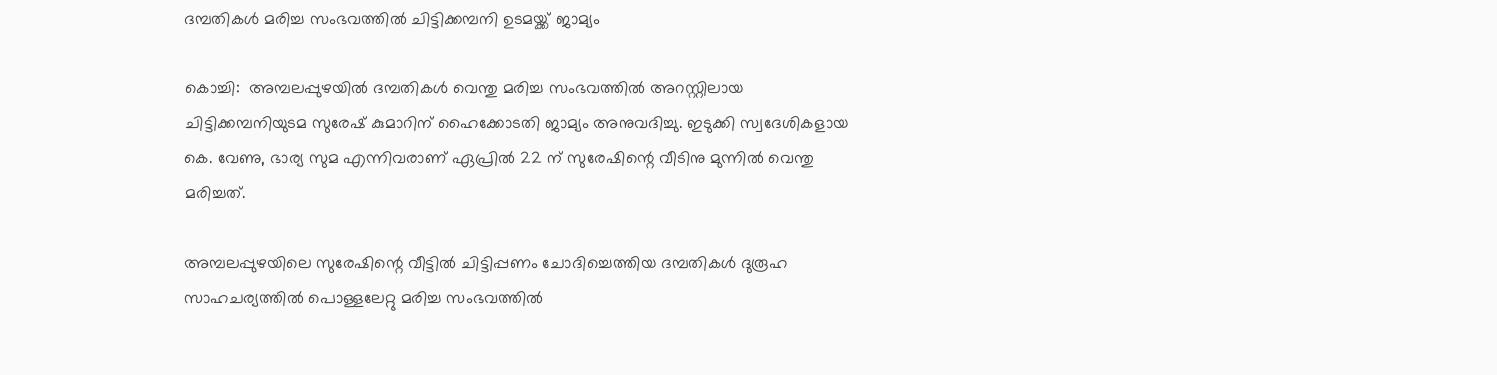ദമ്പതികള്‍ മരിച്ച സംഭവത്തില്‍ ചിട്ടിക്കമ്പനി ഉടമയ്ക്ക് ജാമ്യം

കൊച്ചി:  അമ്പലപ്പുഴയില്‍ ദമ്പതികള്‍ വെന്തു മരിച്ച സംഭവത്തില്‍ അറസ്റ്റിലായ ചിട്ടിക്കമ്പനിയുടമ സുരേഷ് കുമാറിന് ഹൈക്കോടതി ജാമ്യം അനുവദിച്ചു. ഇടുക്കി സ്വദേശികളായ കെ. വേണു, ഭാര്യ സുമ എന്നിവരാണ് ഏപ്രില്‍ 22 ന് സുരേഷിന്റെ വീടിനു മുന്നില്‍ വെന്തു മരിച്ചത്.

അമ്പലപ്പുഴയിലെ സുരേഷിന്റെ വീട്ടില്‍ ചിട്ടിപ്പണം ചോദിച്ചെത്തിയ ദമ്പതികള്‍ ദുരൂഹ സാഹചര്യത്തില്‍ പൊള്ളലേറ്റു മരിച്ച സംഭവത്തില്‍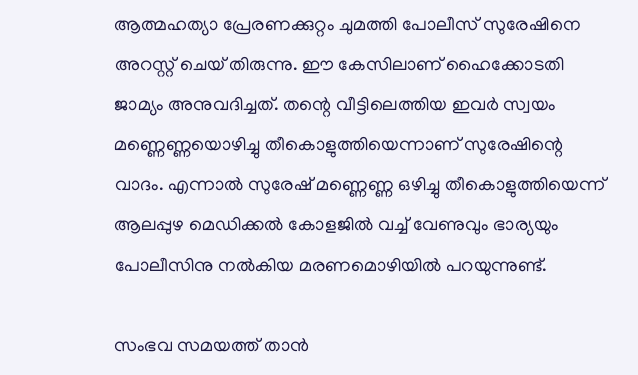ആത്മഹത്യാ പ്രേരണക്കുറ്റം ചുമത്തി പോലീസ് സുരേഷിനെ അറസ്റ്റ് ചെയ് തിരുന്നു. ഈ കേസിലാണ് ഹൈക്കോടതി ജാമ്യം അനുവദിച്ചത്. തന്റെ വീട്ടിലെത്തിയ ഇവര്‍ സ്വയം മണ്ണെണ്ണയൊഴിച്ചു തീകൊളുത്തിയെന്നാണ് സുരേഷിന്റെ വാദം. എന്നാല്‍ സുരേഷ് മണ്ണെണ്ണ ഒഴിച്ചു തീകൊളുത്തിയെന്ന് ആലപ്പുഴ മെഡിക്കല്‍ കോളജില്‍ വച്ച് വേണുവും ഭാര്യയും പോലീസിനു നല്‍കിയ മരണമൊഴിയില്‍ പറയുന്നുണ്ട്.

സംഭവ സമയത്ത് താന്‍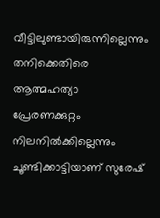വീട്ടിലുണ്ടായിരുന്നില്ലെന്നും തനിക്കെതിരെ ആത്മഹത്യാ പ്രേരണക്കുറ്റം നിലനില്‍ക്കില്ലെന്നും ചൂണ്ടിക്കാട്ടിയാണ് സുരേഷ്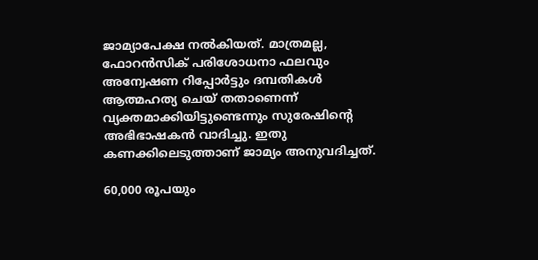ജാമ്യാപേക്ഷ നല്‍കിയത്. മാത്രമല്ല, ഫോറന്‍സിക് പരിശോധനാ ഫലവും അന്വേഷണ റിപ്പോര്‍ട്ടും ദമ്പതികള്‍ ആത്മഹത്യ ചെയ് തതാണെന്ന് വ്യക്തമാക്കിയിട്ടുണ്ടെന്നും സുരേഷിന്റെ അഭിഭാഷകന്‍ വാദിച്ചു. ഇതു കണക്കിലെടുത്താണ് ജാമ്യം അനുവദിച്ചത്.

60,000 രൂപയും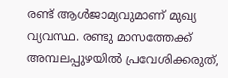രണ്ട് ആള്‍ജാമ്യവുമാണ് മുഖ്യ വ്യവസ്ഥ. രണ്ടു മാസത്തേക്ക് അമ്പലപ്പുഴയില്‍ പ്രവേശിക്കരുത്,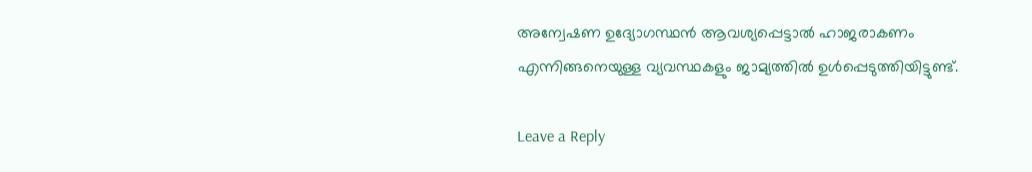അന്വേഷണ ഉദ്യോഗസ്ഥന്‍ ആവശ്യപ്പെട്ടാല്‍ ഹാജരാകണം എന്നിങ്ങനെയുള്ള വ്യവസ്ഥകളും ജാമ്യത്തില്‍ ഉള്‍പ്പെടുത്തിയിട്ടുണ്ട്.

Leave a Reply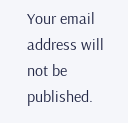Your email address will not be published.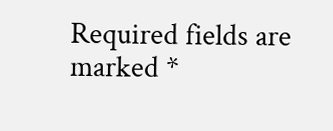Required fields are marked *